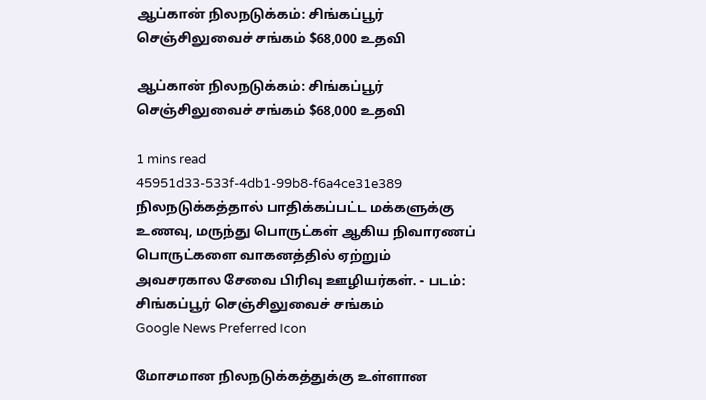ஆப்கான் நிலநடுக்கம்: சிங்கப்பூர் செஞ்சிலுவைச் சங்கம் $68,000 உதவி

ஆப்கான் நிலநடுக்கம்: சிங்கப்பூர் செஞ்சிலுவைச் சங்கம் $68,000 உதவி

1 mins read
45951d33-533f-4db1-99b8-f6a4ce31e389
நிலநடுக்கத்தால் பாதிக்கப்பட்ட மக்களுக்கு உணவு, மருந்து பொருட்கள் ஆகிய நிவாரணப் பொருட்களை வாகனத்தில் ஏற்றும் அவசரகால சேவை பிரிவு ஊழியர்கள். - படம்: சிங்கப்பூர் செஞ்சிலுவைச் சங்கம்
Google News Preferred Icon

மோசமான நிலநடுக்கத்துக்கு உள்ளான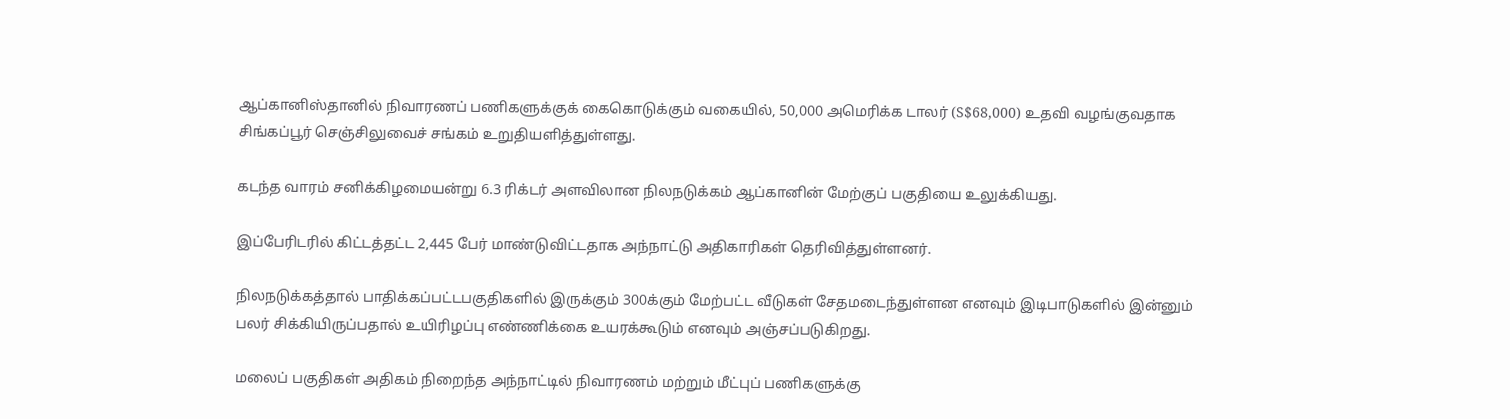ஆப்கானிஸ்தானில் நிவாரணப் பணிகளுக்குக் கைகொடுக்கும் வகையில், 50,000 அமெரிக்க டாலர் (S$68,000) உதவி வழங்குவதாக சிங்கப்பூர் செஞ்சிலுவைச் சங்கம் உறுதியளித்துள்ளது.

கடந்த வாரம் சனிக்கிழமையன்று 6.3 ரிக்டர் அளவிலான நிலநடுக்கம் ஆப்கானின் மேற்குப் பகுதியை உலுக்கியது.

இப்பேரிடரில் கிட்டத்தட்ட 2,445 பேர் மாண்டுவிட்டதாக அந்நாட்டு அதிகாரிகள் தெரிவித்துள்ளனர்.

நிலநடுக்கத்தால் பாதிக்கப்பட்டபகுதிகளில் இருக்கும் 300க்கும் மேற்பட்ட வீடுகள் சேதமடைந்துள்ளன எனவும் இடிபாடுகளில் இன்னும் பலர் சிக்கியிருப்பதால் உயிரிழப்பு எண்ணிக்கை உயரக்கூடும் எனவும் அஞ்சப்படுகிறது.

மலைப் பகுதிகள் அதிகம் நிறைந்த அந்நாட்டில் நிவாரணம் மற்றும் மீட்புப் பணிகளுக்கு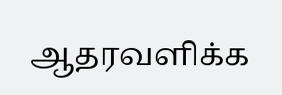ஆதரவளிக்க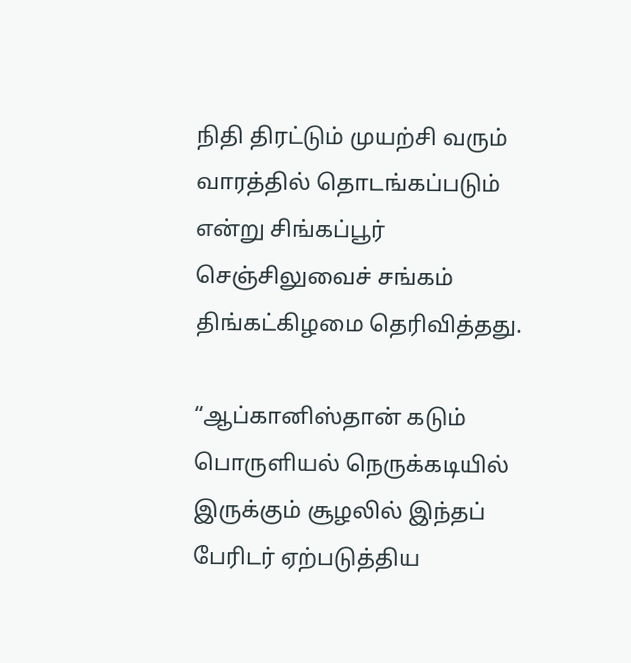நிதி திரட்டும் முயற்சி வரும் வாரத்தில் தொடங்கப்படும் என்று சிங்கப்பூர் செஞ்சிலுவைச் சங்கம் திங்கட்கிழமை தெரிவித்தது.

“ஆப்கானிஸ்தான் கடும் பொருளியல் நெருக்கடியில் இருக்கும் சூழலில் இந்தப் பேரிடர் ஏற்படுத்திய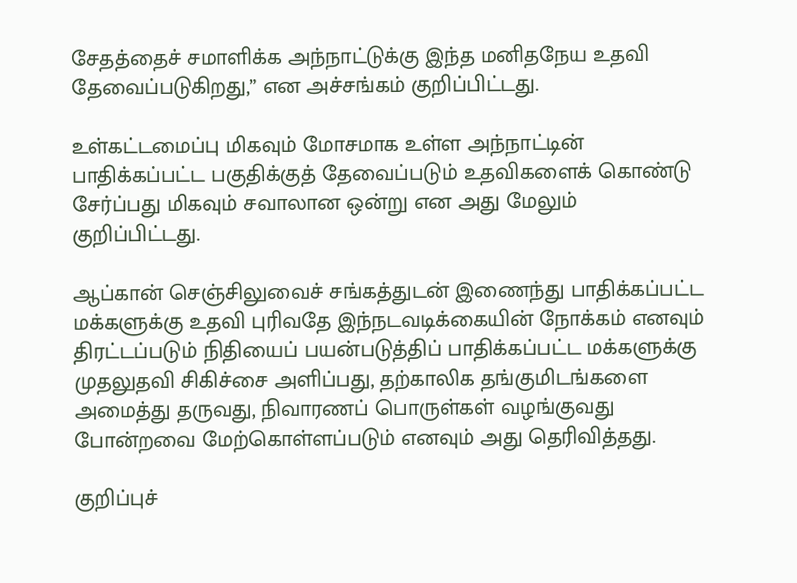சேதத்தைச் சமாளிக்க அந்நாட்டுக்கு இந்த மனிதநேய உதவி தேவைப்படுகிறது,” என அச்சங்கம் குறிப்பிட்டது.

உள்கட்டமைப்பு மிகவும் மோசமாக உள்ள அந்நாட்டின் பாதிக்கப்பட்ட பகுதிக்குத் தேவைப்படும் உதவிகளைக் கொண்டு சேர்ப்பது மிகவும் சவாலான ஒன்று என அது மேலும் குறிப்பிட்டது.

ஆப்கான் செஞ்சிலுவைச் சங்கத்துடன் இணைந்து பாதிக்கப்பட்ட மக்களுக்கு உதவி புரிவதே இந்நடவடிக்கையின் நோக்கம் எனவும் திரட்டப்படும் நிதியைப் பயன்படுத்திப் பாதிக்கப்பட்ட மக்களுக்கு முதலுதவி சிகிச்சை அளிப்பது, தற்காலிக தங்குமிடங்களை அமைத்து தருவது, நிவாரணப் பொருள்கள் வழங்குவது போன்றவை மேற்கொள்ளப்படும் எனவும் அது தெரிவித்தது.

குறிப்புச்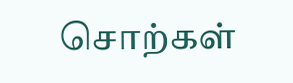சொற்கள்